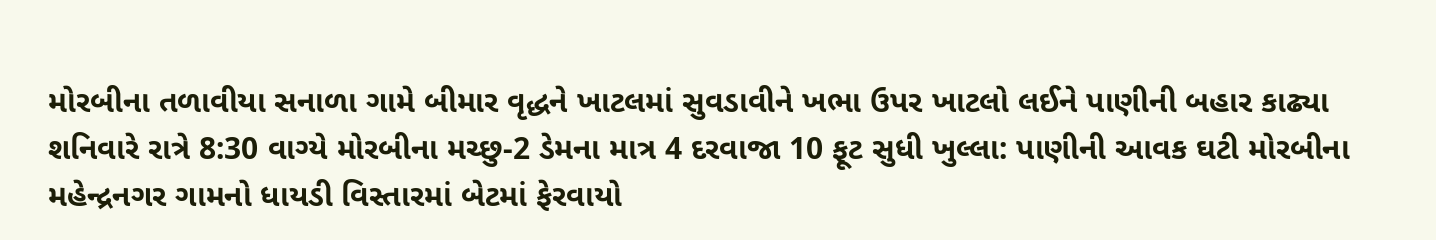મોરબીના તળાવીયા સનાળા ગામે બીમાર વૃદ્ધને ખાટલમાં સુવડાવીને ખભા ઉપર ખાટલો લઈને પાણીની બહાર કાઢ્યા શનિવારે રાત્રે 8:30 વાગ્યે મોરબીના મચ્છુ-2 ડેમના માત્ર 4 દરવાજા 10 ફૂટ સુધી ખુલ્લા: પાણીની આવક ઘટી મોરબીના મહેન્દ્રનગર ગામનો ધાયડી વિસ્તારમાં બેટમાં ફેરવાયો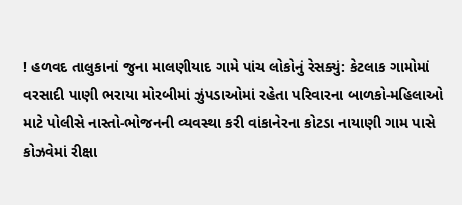! હળવદ તાલુકાનાં જુના માલણીયાદ ગામે પાંચ લોકોનું રેસક્યું: કેટલાક ગામોમાં વરસાદી પાણી ભરાયા મોરબીમાં ઝુંપડાઓમાં રહેતા પરિવારના બાળકો-મહિલાઓ માટે પોલીસે નાસ્તો-ભોજનની વ્યવસ્થા કરી વાંકાનેરના કોટડા નાયાણી ગામ પાસે કોઝવેમાં રીક્ષા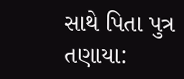સાથે પિતા પુત્ર તણાયા: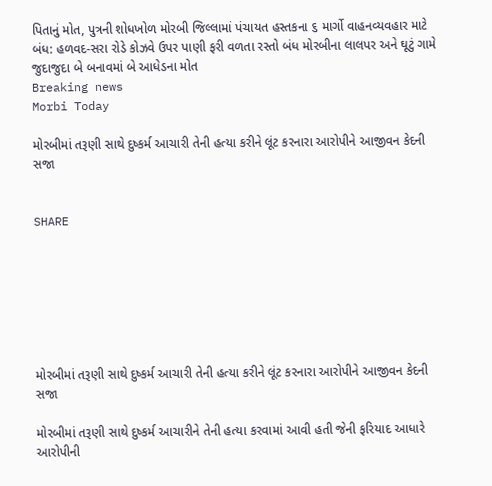પિતાનું મોત, પુત્રની શોધખોળ મોરબી જિલ્લામાં પંચાયત હસ્તકના ૬ માર્ગો વાહનવ્યવહાર માટે બંધ: હળવદ-સરા રોડે કોઝવે ઉપર પાણી ફરી વળતા રસ્તો બંધ મોરબીના લાલપર અને ઘૂટું ગામે જુદાજુદા બે બનાવમાં બે આધેડના મોત
Breaking news
Morbi Today

મોરબીમાં તરૂણી સાથે દુષ્કર્મ આચારી તેની હત્યા કરીને લૂંટ કરનારા આરોપીને આજીવન કેદની સજા


SHARE







મોરબીમાં તરૂણી સાથે દુષ્કર્મ આચારી તેની હત્યા કરીને લૂંટ કરનારા આરોપીને આજીવન કેદની સજા

મોરબીમાં તરૂણી સાથે દુષ્કર્મ આચારીને તેની હત્યા કરવામાં આવી હતી જેની ફરિયાદ આધારે આરોપીની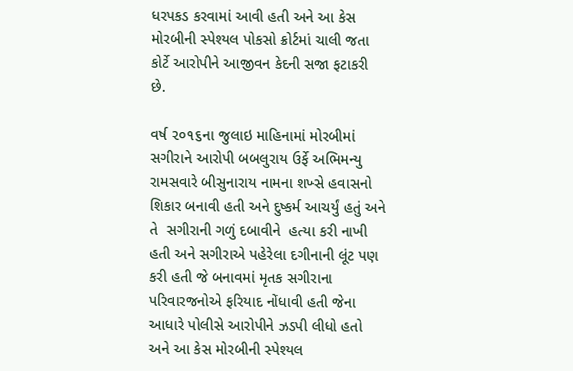ધરપકડ કરવામાં આવી હતી અને આ કેસ મોરબીની સ્પેશ્યલ પોકસો ક્રોર્ટમાં ચાલી જતા કોર્ટે આરોપીને આજીવન કેદની સજા ફટાકરી છે.

વર્ષ ૨૦૧૬ના જુલાઇ માહિનામાં મોરબીમાં સગીરાને આરોપી બબલુરાય ઉર્ફે અભિમન્યુ રામસવારે બીસુનારાય નામના શખ્સે હવાસનો શિકાર બનાવી હતી અને દુષ્કર્મ આચર્યું હતું અને તે  સગીરાની ગળું દબાવીને  હત્યા કરી નાખી હતી અને સગીરાએ પહેરેલા દગીનાની લૂંટ પણ કરી હતી જે બનાવમાં મૃતક સગીરાના પરિવારજનોએ ફરિયાદ નોંધાવી હતી જેના આધારે પોલીસે આરોપીને ઝડપી લીધો હતો અને આ કેસ મોરબીની સ્પેશ્યલ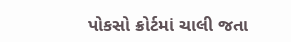પોકસો ક્રોર્ટમાં ચાલી જતા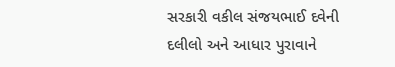સરકારી વકીલ સંજયભાઈ દવેની દલીલો અને આધાર પુરાવાને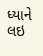ધ્યાને લઇ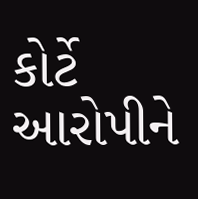કોર્ટે આરોપીને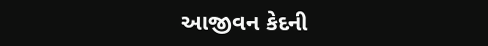આજીવન કેદની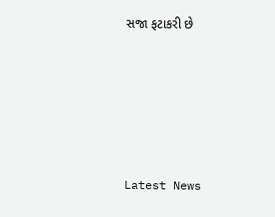સજા ફટાકરી છે






Latest News